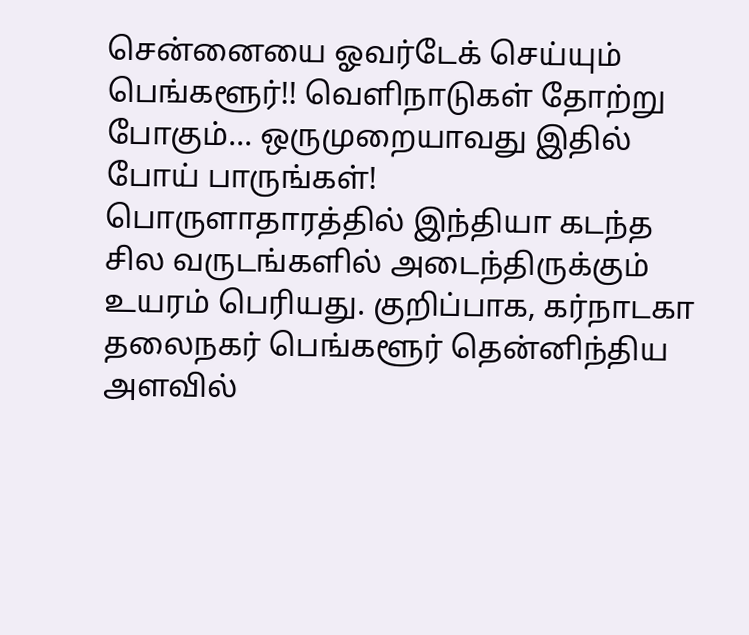சென்னையை ஓவர்டேக் செய்யும் பெங்களூர்!! வெளிநாடுகள் தோற்று போகும்... ஒருமுறையாவது இதில் போய் பாருங்கள்!
பொருளாதாரத்தில் இந்தியா கடந்த சில வருடங்களில் அடைந்திருக்கும் உயரம் பெரியது. குறிப்பாக, கர்நாடகா தலைநகர் பெங்களூர் தென்னிந்திய அளவில்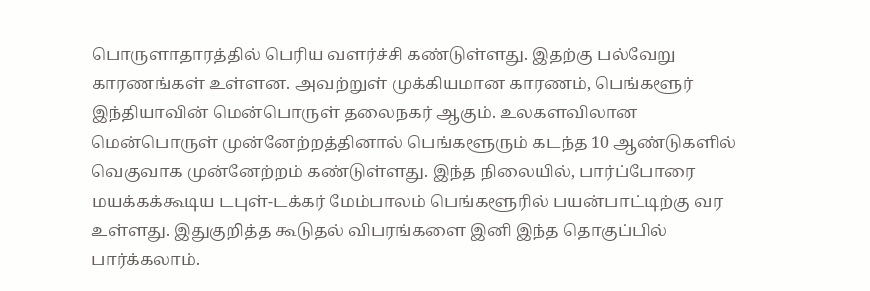பொருளாதாரத்தில் பெரிய வளர்ச்சி கண்டுள்ளது. இதற்கு பல்வேறு காரணங்கள் உள்ளன. அவற்றுள் முக்கியமான காரணம், பெங்களூர் இந்தியாவின் மென்பொருள் தலைநகர் ஆகும். உலகளவிலான மென்பொருள் முன்னேற்றத்தினால் பெங்களூரும் கடந்த 10 ஆண்டுகளில் வெகுவாக முன்னேற்றம் கண்டுள்ளது. இந்த நிலையில், பார்ப்போரை மயக்கக்கூடிய டபுள்-டக்கர் மேம்பாலம் பெங்களூரில் பயன்பாட்டிற்கு வர உள்ளது. இதுகுறித்த கூடுதல் விபரங்களை இனி இந்த தொகுப்பில் பார்க்கலாம்.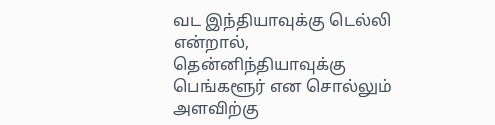வட இந்தியாவுக்கு டெல்லி என்றால், தென்னிந்தியாவுக்கு பெங்களூர் என சொல்லும் அளவிற்கு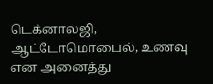டெக்னாலஜி, ஆட்டோமொபைல், உணவு என அனைத்து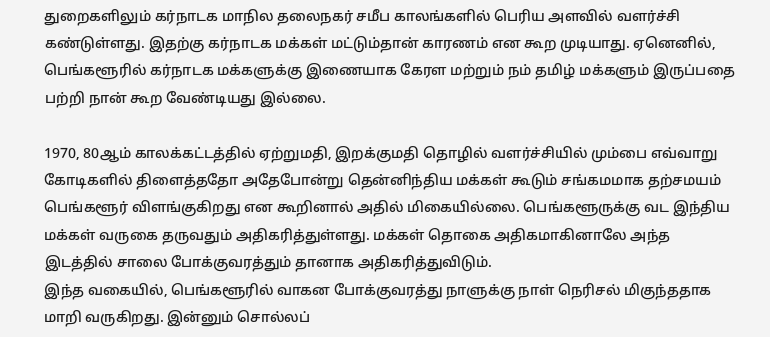துறைகளிலும் கர்நாடக மாநில தலைநகர் சமீப காலங்களில் பெரிய அளவில் வளர்ச்சி கண்டுள்ளது. இதற்கு கர்நாடக மக்கள் மட்டும்தான் காரணம் என கூற முடியாது. ஏனெனில், பெங்களூரில் கர்நாடக மக்களுக்கு இணையாக கேரள மற்றும் நம் தமிழ் மக்களும் இருப்பதை பற்றி நான் கூற வேண்டியது இல்லை.

1970, 80ஆம் காலக்கட்டத்தில் ஏற்றுமதி, இறக்குமதி தொழில் வளர்ச்சியில் மும்பை எவ்வாறு கோடிகளில் திளைத்ததோ அதேபோன்று தென்னிந்திய மக்கள் கூடும் சங்கமமாக தற்சமயம் பெங்களூர் விளங்குகிறது என கூறினால் அதில் மிகையில்லை. பெங்களூருக்கு வட இந்திய மக்கள் வருகை தருவதும் அதிகரித்துள்ளது. மக்கள் தொகை அதிகமாகினாலே அந்த இடத்தில் சாலை போக்குவரத்தும் தானாக அதிகரித்துவிடும்.
இந்த வகையில், பெங்களூரில் வாகன போக்குவரத்து நாளுக்கு நாள் நெரிசல் மிகுந்ததாக மாறி வருகிறது. இன்னும் சொல்லப்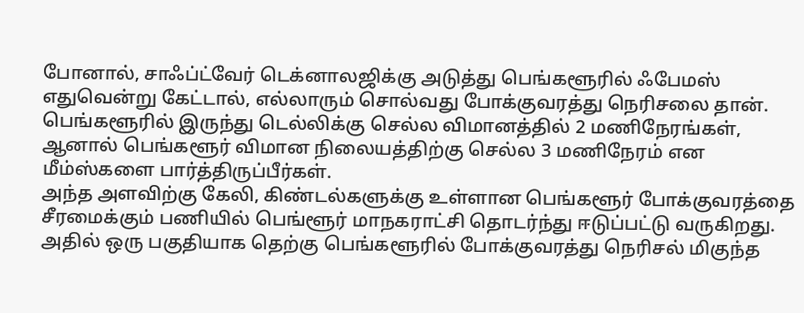போனால், சாஃப்ட்வேர் டெக்னாலஜிக்கு அடுத்து பெங்களூரில் ஃபேமஸ் எதுவென்று கேட்டால், எல்லாரும் சொல்வது போக்குவரத்து நெரிசலை தான். பெங்களூரில் இருந்து டெல்லிக்கு செல்ல விமானத்தில் 2 மணிநேரங்கள், ஆனால் பெங்களூர் விமான நிலையத்திற்கு செல்ல 3 மணிநேரம் என மீம்ஸ்களை பார்த்திருப்பீர்கள்.
அந்த அளவிற்கு கேலி, கிண்டல்களுக்கு உள்ளான பெங்களூர் போக்குவரத்தை சீரமைக்கும் பணியில் பெங்ளூர் மாநகராட்சி தொடர்ந்து ஈடுப்பட்டு வருகிறது. அதில் ஒரு பகுதியாக தெற்கு பெங்களூரில் போக்குவரத்து நெரிசல் மிகுந்த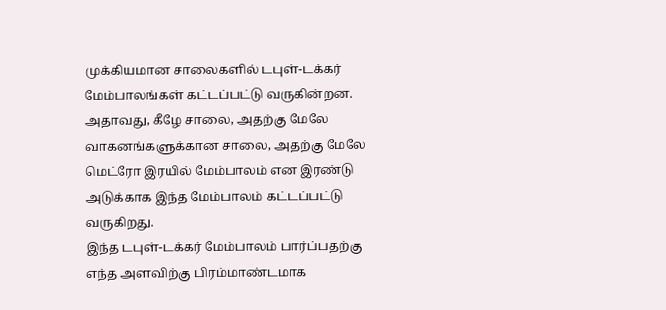முக்கியமான சாலைகளில் டபுள்-டக்கர் மேம்பாலங்கள் கட்டப்பட்டு வருகின்றன. அதாவது, கீழே சாலை, அதற்கு மேலே வாகனங்களுக்கான சாலை, அதற்கு மேலே மெட்ரோ இரயில் மேம்பாலம் என இரண்டு அடுக்காக இந்த மேம்பாலம் கட்டப்பட்டு வருகிறது.
இந்த டபுள்-டக்கர் மேம்பாலம் பார்ப்பதற்கு எந்த அளவிற்கு பிரம்மாண்டமாக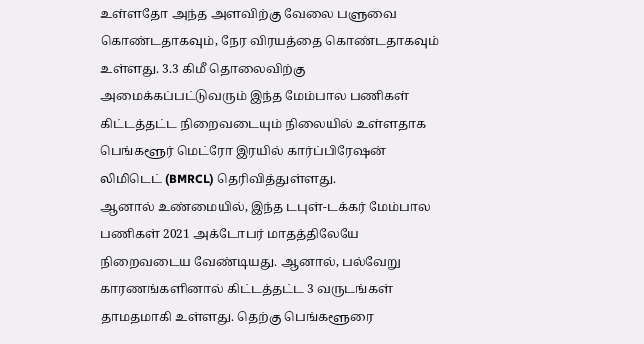உள்ளதோ அந்த அளவிற்கு வேலை பளுவை கொண்டதாகவும், நேர விரயத்தை கொண்டதாகவும் உள்ளது. 3.3 கிமீ தொலைவிற்கு அமைக்கப்பட்டுவரும் இந்த மேம்பால பணிகள் கிட்டத்தட்ட நிறைவடையும் நிலையில் உள்ளதாக பெங்களூர் மெட்ரோ இரயில் கார்ப்பிரேஷன் லிமிடெட் (BMRCL) தெரிவித்துள்ளது.
ஆனால் உண்மையில், இந்த டபுள்-டக்கர் மேம்பால பணிகள் 2021 அக்டோபர் மாதத்திலேயே நிறைவடைய வேண்டியது. ஆனால், பல்வேறு காரணங்களினால் கிட்டத்தட்ட 3 வருடங்கள் தாமதமாகி உள்ளது. தெற்கு பெங்களூரை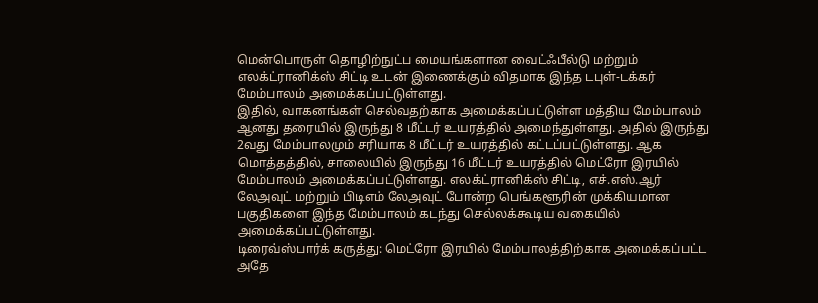மென்பொருள் தொழிற்நுட்ப மையங்களான வைட்ஃபீல்டு மற்றும் எலக்ட்ரானிக்ஸ் சிட்டி உடன் இணைக்கும் விதமாக இந்த டபுள்-டக்கர் மேம்பாலம் அமைக்கப்பட்டுள்ளது.
இதில், வாகனங்கள் செல்வதற்காக அமைக்கப்பட்டுள்ள மத்திய மேம்பாலம் ஆனது தரையில் இருந்து 8 மீட்டர் உயரத்தில் அமைந்துள்ளது. அதில் இருந்து 2வது மேம்பாலமும் சரியாக 8 மீட்டர் உயரத்தில் கட்டப்பட்டுள்ளது. ஆக மொத்தத்தில், சாலையில் இருந்து 16 மீட்டர் உயரத்தில் மெட்ரோ இரயில் மேம்பாலம் அமைக்கப்பட்டுள்ளது. எலக்ட்ரானிக்ஸ் சிட்டி, எச்.எஸ்.ஆர் லேஅவுட் மற்றும் பிடிஎம் லேஅவுட் போன்ற பெங்களூரின் முக்கியமான பகுதிகளை இந்த மேம்பாலம் கடந்து செல்லக்கூடிய வகையில் அமைக்கப்பட்டுள்ளது.
டிரைவ்ஸ்பார்க் கருத்து: மெட்ரோ இரயில் மேம்பாலத்திற்காக அமைக்கப்பட்ட அதே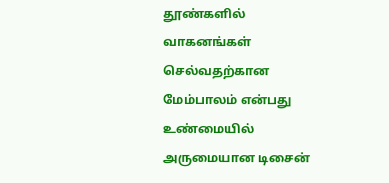தூண்களில் வாகனங்கள் செல்வதற்கான மேம்பாலம் என்பது உண்மையில் அருமையான டிசைன்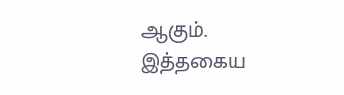ஆகும். இத்தகைய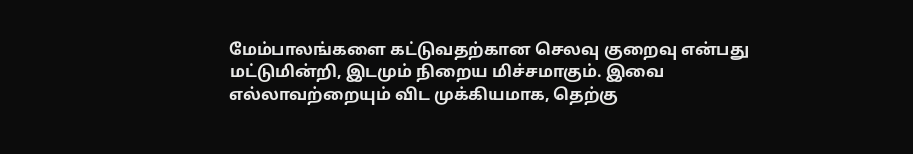மேம்பாலங்களை கட்டுவதற்கான செலவு குறைவு என்பது மட்டுமின்றி, இடமும் நிறைய மிச்சமாகும். இவை எல்லாவற்றையும் விட முக்கியமாக, தெற்கு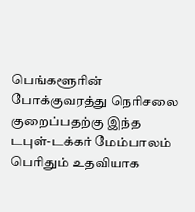பெங்களூரின் போக்குவரத்து நெரிசலை குறைப்பதற்கு இந்த டபுள்-டக்கர் மேம்பாலம் பெரிதும் உதவியாக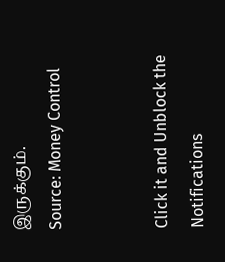இருக்கும்.
Source: Money Control


Click it and Unblock the Notifications